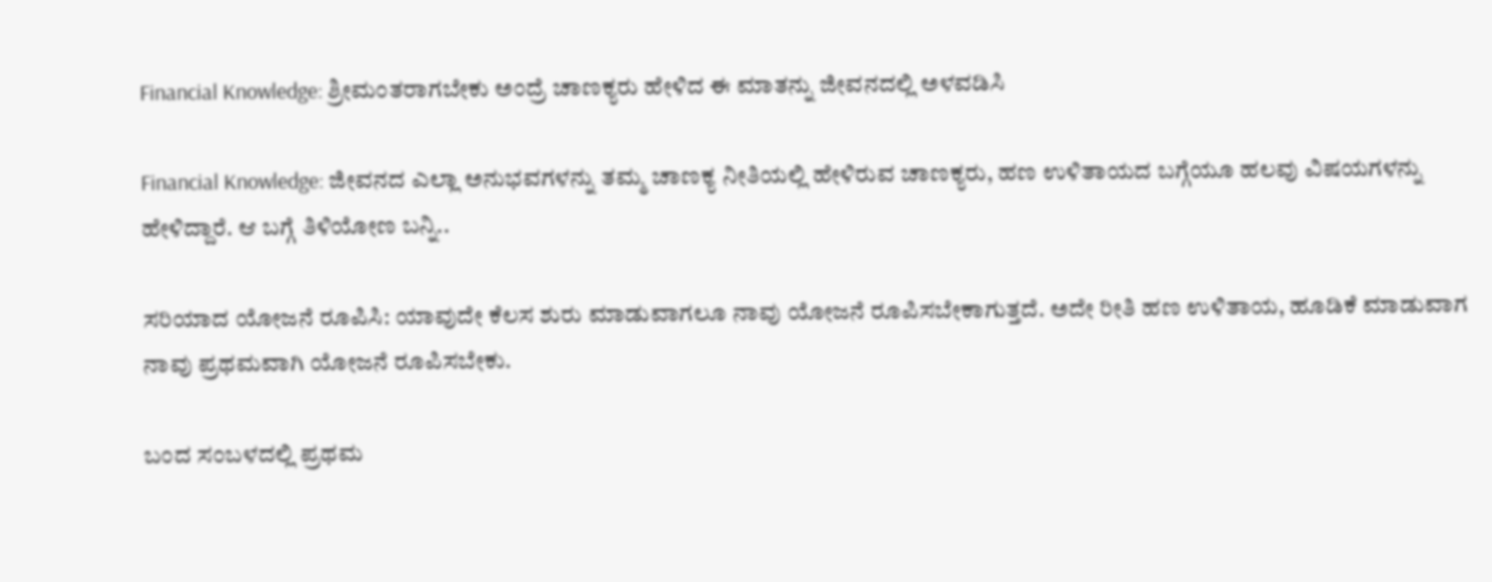Financial Knowledge: ಶ್ರೀಮಂತರಾಗಬೇಕು ಅಂದ್ರೆ ಚಾಣಕ್ಯರು ಹೇಳಿದ ಈ ಮಾತನ್ನು ಜೀವನದಲ್ಲಿ ಅಳವಡಿಸಿ

Financial Knowledge: ಜೀವನದ ಎಲ್ಲಾ ಅನುಭವಗಳನ್ನು ತಮ್ಮ ಚಾಣಕ್ಯ ನೀತಿಯಲ್ಲಿ ಹೇಳಿರುವ ಚಾಣಕ್ಯರು, ಹಣ ಉಳಿತಾಯದ ಬಗ್ಗೆಯೂ ಹಲವು ವಿಷಯಗಳನ್ನು ಹೇಳಿದ್ದಾರೆ. ಆ ಬಗ್ಗೆ ತಿಳಿಯೋಣ ಬನ್ನಿ..

ಸರಿಯಾದ ಯೋಜನೆ ರೂಪಿಸಿ: ಯಾವುದೇ ಕೆಲಸ ಶುರು ಮಾಡುವಾಗಲೂ ನಾವು ಯೋಜನೆ ರೂಪಿಸಬೇಕಾಗುತ್ತದೆ. ಅದೇ ರೀತಿ ಹಣ ಉಳಿತಾಯ, ಹೂಡಿಕೆ ಮಾಡುವಾಗ ನಾವು ಪ್ರಥಮವಾಗಿ ಯೋಜನೆ ರೂಪಿಸಬೇಕು.

ಬಂದ ಸಂಬಳದಲ್ಲಿ ಪ್ರಥಮ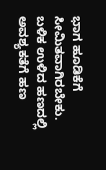ಭಾಗ ಹೂಡಿಕೆಗೆ ಸೀಮಿತವಾಗಿರಬೇಕು. ಬಳಿಕ ಉಳಿದ ಹಣದಲ್ಲಿ ಅವಶ್ಯಕತೆಗೆ ಹಣ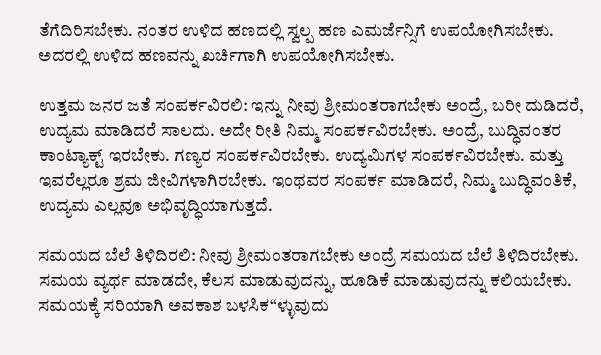ತೆಗೆದಿರಿಸಬೇಕು. ನಂತರ ಉಳಿದ ಹಣದಲ್ಲಿ ಸ್ವಲ್ಪ ಹಣ ಎಮರ್ಜೆನ್ಸಿಗೆ ಉಪಯೋಗಿಸಬೇಕು. ಅದರಲ್ಲಿ ಉಳಿದ ಹಣವನ್ನು ಖರ್ಚಿಗಾಗಿ ಉಪಯೋಗಿಸಬೇಕು.

ಉತ್ತಮ ಜನರ ಜತೆ ಸಂಪರ್ಕವಿರಲಿ: ಇನ್ನು ನೀವು ಶ್ರೀಮಂತರಾಗಬೇಕು ಅಂದ್ರೆ, ಬರೀ ದುಡಿದರೆ, ಉದ್ಯಮ ಮಾಡಿದರೆ ಸಾಲದು. ಅದೇ ರೀತಿ ನಿಮ್ಮ ಸಂಪರ್ಕವಿರಬೇಕು. ಅಂದ್ರೆ, ಬುದ್ಧಿವಂತರ ಕಾಂಟ್ಯಾಕ್ಟ್ ಇರಬೇಕು. ಗಣ್ಯರ ಸಂಪರ್ಕವಿರಬೇಕು. ಉದ್ಯಮಿಗಳ ಸಂಪರ್ಕವಿರಬೇಕು. ಮತ್ತು ಇವರೆಲ್ಲರೂ ಶ್ರಮ ಜೀವಿಗಳಾಗಿರಬೇಕು. ಇಂಥವರ ಸಂಪರ್ಕ ಮಾಡಿದರೆ, ನಿಮ್ಮ ಬುದ್ಧಿವಂತಿಕೆ, ಉದ್ಯಮ ಎಲ್ಲವೂ ಅಭಿವೃದ್ಧಿಯಾಗುತ್ತದೆ.

ಸಮಯದ ಬೆಲೆ ತಿಳಿದಿರಲಿ: ನೀವು ಶ್ರೀಮಂತರಾಗಬೇಕು ಅಂದ್ರೆ ಸಮಯದ ಬೆಲೆ ತಿಳಿದಿರಬೇಕು. ಸಮಯ ವ್ಯರ್ಥ ಮಾಡದೇ, ಕೆಲಸ ಮಾಡುವುದನ್ನು, ಹೂಡಿಕೆ ಮಾಡುವುದನ್ನು ಕಲಿಯಬೇಕು. ಸಮಯಕ್ಕೆ ಸರಿಯಾಗಿ ಅವಕಾಶ ಬಳಸಿಕ“ಳ್ಳುವುದು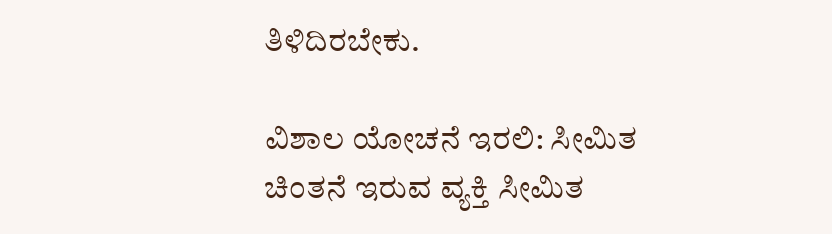ತಿಳಿದಿರಬೇಕು.

ವಿಶಾಲ ಯೋಚನೆ ಇರಲಿ: ಸೀಮಿತ ಚಿಂತನೆ ಇರುವ ವ್ಯಕ್ತಿ ಸೀಮಿತ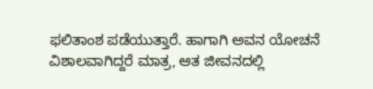ಫಲಿತಾಂಶ ಪಡೆಯುತ್ತಾರೆ. ಹಾಗಾಗಿ ಅವನ ಯೋಚನೆ ವಿಶಾಲವಾಗಿದ್ದರೆ ಮಾತ್ರ, ಆತ ಜೀವನದಲ್ಲಿ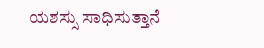ಯಶಸ್ಸು ಸಾಧಿಸುತ್ತಾನೆ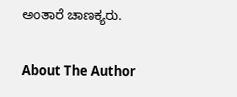ಅಂತಾರೆ ಚಾಣಕ್ಯರು.

About The Author